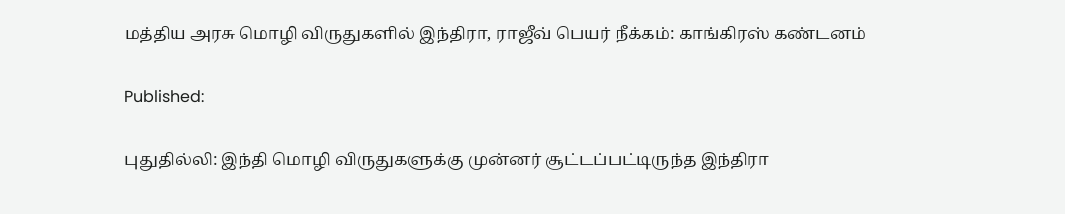மத்திய அரசு மொழி விருதுகளில் இந்திரா, ராஜீவ் பெயர் நீக்கம்: காங்கிரஸ் கண்டனம்

Published:

புதுதில்லி: இந்தி மொழி விருதுகளுக்கு முன்னர் சூட்டப்பட்டிருந்த இந்திரா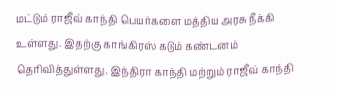மட்டும் ராஜீவ் காந்தி பெயர்களை மத்திய அரசு நீக்கி உள்ளது. இதற்கு காங்கிரஸ் கடும் கண்டனம் தெரிவித்துள்ளது. இந்திரா காந்தி மற்றும் ராஜீவ் காந்தி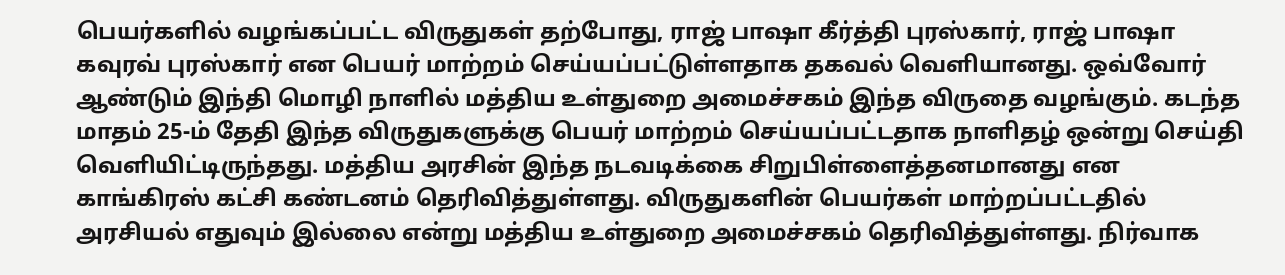பெயர்களில் வழங்கப்பட்ட விருதுகள் தற்போது, ராஜ் பாஷா கீர்த்தி புரஸ்கார், ராஜ் பாஷா கவுரவ் புரஸ்கார் என பெயர் மாற்றம் செய்யப்பட்டுள்ளதாக தகவல் வெளியானது. ஒவ்வோர் ஆண்டும் இந்தி மொழி நாளில் மத்திய உள்துறை அமைச்சகம் இந்த விருதை வழங்கும். கடந்த மாதம் 25-ம் தேதி இந்த விருதுகளுக்கு பெயர் மாற்றம் செய்யப்பட்டதாக நாளிதழ் ஒன்று செய்தி வெளியிட்டிருந்தது. மத்திய அரசின் இந்த நடவடிக்கை சிறுபிள்ளைத்தனமானது என காங்கிரஸ் கட்சி கண்டனம் தெரிவித்துள்ளது. விருதுகளின் பெயர்கள் மாற்றப்பட்டதில் அரசியல் எதுவும் இல்லை என்று மத்திய உள்துறை அமைச்சகம் தெரிவித்துள்ளது. நிர்வாக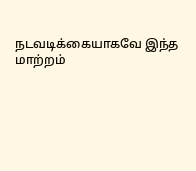நடவடிக்கையாகவே இந்த மாற்றம்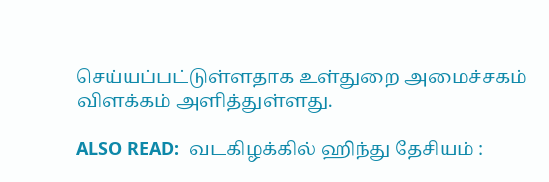செய்யப்பட்டுள்ளதாக உள்துறை அமைச்சகம் விளக்கம் அளித்துள்ளது.

ALSO READ:  வடகிழக்கில் ஹிந்து தேசியம் :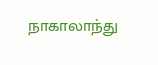நாகாலாந்து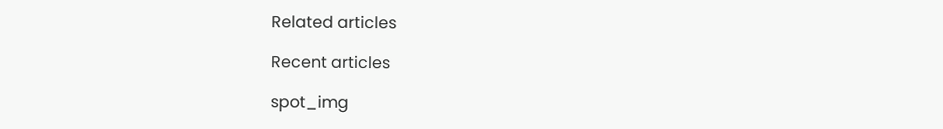Related articles

Recent articles

spot_img